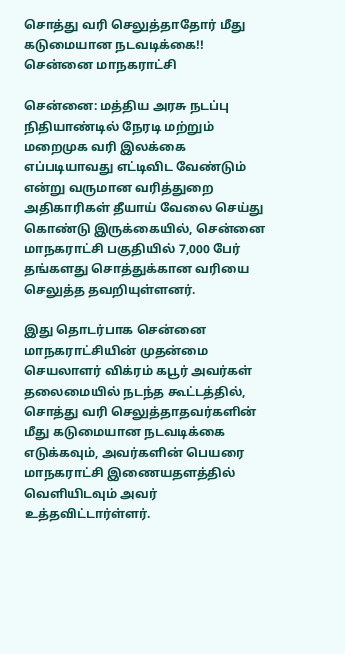சொத்து வரி செலுத்தாதோர் மீது கடுமையான நடவடிக்கை!! சென்னை மாநகராட்சி

சென்னை: மத்திய அரசு நடப்பு நிதியாண்டில் நேரடி மற்றும் மறைமுக வரி இலக்கை எப்படியாவது எட்டிவிட வேண்டும் என்று வருமான வரித்துறை அதிகாரிகள் தீயாய் வேலை செய்து கொண்டு இருக்கையில், சென்னை மாநகராட்சி பகுதியில் 7,000 பேர் தங்களது சொத்துக்கான வரியை செலுத்த தவறியுள்ளனர்.

இது தொடர்பாக சென்னை மாநகராட்சியின் முதன்மை செயலாளர் விக்ரம் கபூர் அவர்கள் தலைமையில் நடந்த கூட்டத்தில், சொத்து வரி செலுத்தாதவர்களின் மீது கடுமையான நடவடிக்கை எடுக்கவும், அவர்களின் பெயரை மாநகராட்சி இணையதளத்தில் வெளியிடவும் அவர் உத்தவிட்டார்ள்ளர்.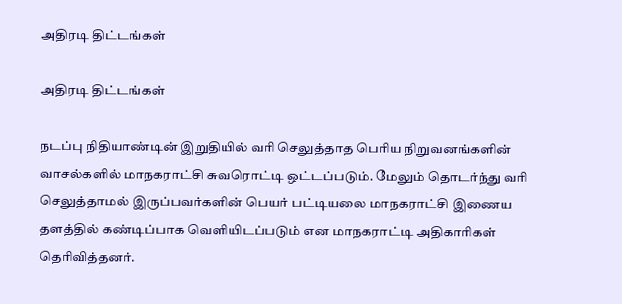அதிரடி திட்டங்கள்

அதிரடி திட்டங்கள்

நடப்பு நிதியாண்டின் இறுதியில் வரி செலுத்தாத பெரிய நிறுவனங்களின் வாசல்களில் மாநகராட்சி சுவரொட்டி ஒட்டப்படும். மேலும் தொடர்ந்து வரி செலுத்தாமல் இருப்பவர்களின் பெயர் பட்டியலை மாநகராட்சி இணைய தளத்தில் கண்டிப்பாக வெளியிடப்படும் என மாநகராட்டி அதிகாரிகள் தெரிவித்தனர்.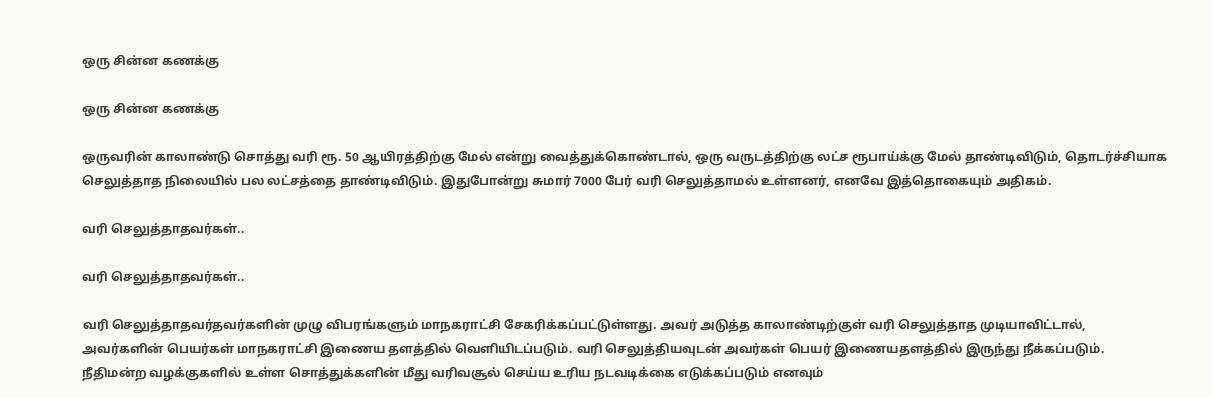ஒரு சின்ன கணக்கு

ஒரு சின்ன கணக்கு

ஒருவரின் காலாண்டு சொத்து வரி ரூ. 50 ஆயிரத்திற்கு மேல் என்று வைத்துக்கொண்டால், ஒரு வருடத்திற்கு லட்ச ரூபாய்க்கு மேல் தாண்டிவிடும், தொடர்ச்சியாக செலுத்தாத நிலையில் பல லட்சத்தை தாண்டிவிடும். இதுபோன்று சுமார் 7000 பேர் வரி செலுத்தாமல் உள்ளனர், எனவே இத்தொகையும் அதிகம்.

வரி செலுத்தாதவர்கள்..

வரி செலுத்தாதவர்கள்..

வரி செலுத்தாதவர்தவர்களின் முழு விபரங்களும் மாநகராட்சி சேகரிக்கப்பட்டுள்ளது. அவர் அடுத்த காலாண்டிற்குள் வரி செலுத்தாத முடியாவிட்டால், அவர்களின் பெயர்கள் மாநகராட்சி இணைய தளத்தில் வெளியிடப்படும். வரி செலுத்தியவுடன் அவர்கள் பெயர் இணையதளத்தில் இருந்து நீக்கப்படும். நீதிமன்ற வழக்குகளில் உள்ள சொத்துக்களின் மீது வரிவசூல் செய்ய உரிய நடவடிக்கை எடுக்கப்படும் எனவும்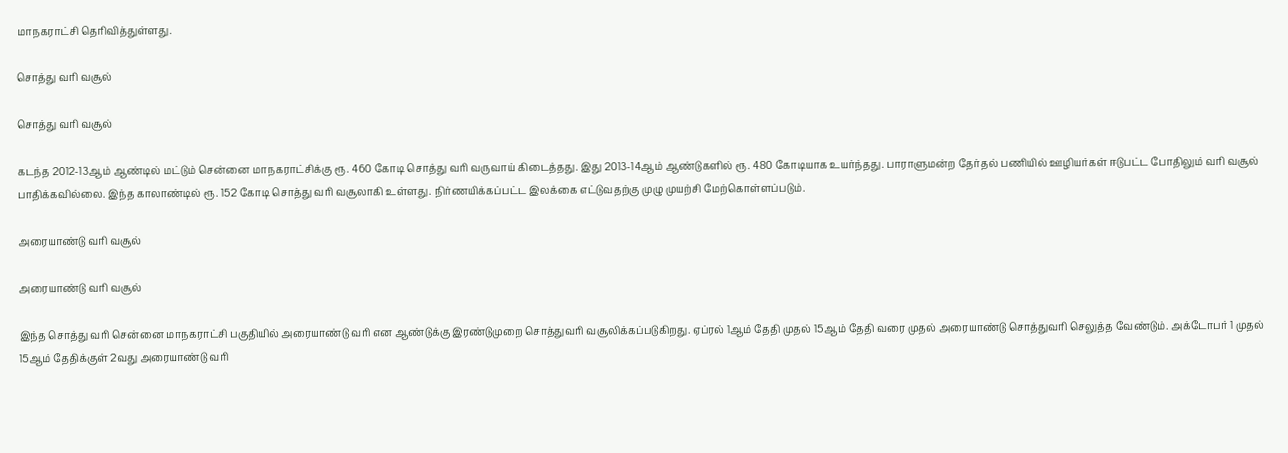மாநகராட்சி தெரிவித்துள்ளது.

சொத்து வரி வசூல்

சொத்து வரி வசூல்

கடந்த 2012-13ஆம் ஆண்டில் மட்டும் சென்னை மாநகராட்சிக்கு ரூ. 460 கோடி சொத்து வரி வருவாய் கிடைத்தது. இது 2013-14ஆம் ஆண்டுகளில் ரூ. 480 கோடியாக உயர்ந்தது. பாராளுமன்ற தேர்தல் பணியில் ஊழியர்கள் ஈடுபட்ட போதிலும் வரி வசூல் பாதிக்கவில்லை. இந்த காலாண்டில் ரூ. 152 கோடி சொத்து வரி வசூலாகி உள்ளது. நிர்ணயிக்கப்பட்ட இலக்கை எட்டுவதற்கு முழு முயற்சி மேற்கொள்ளப்படும்.

அரையாண்டு வரி வசூல்

அரையாண்டு வரி வசூல்

இந்த சொத்து வரி சென்னை மாநகராட்சி பகுதியில் அரையாண்டு வரி என ஆண்டுக்கு இரண்டுமுறை சொத்துவரி வசூலிக்கப்படுகிறது. ஏப்ரல் 1ஆம் தேதி முதல் 15ஆம் தேதி வரை முதல் அரையாண்டு சொத்துவரி செலுத்த வேண்டும். அக்டோபர் 1 முதல் 15ஆம் தேதிக்குள் 2வது அரையாண்டு வரி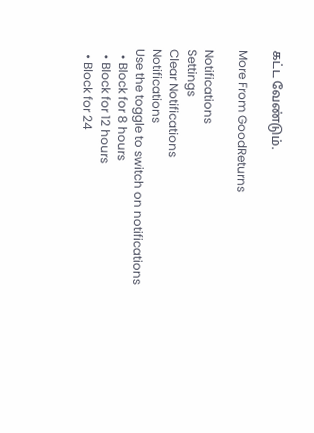கட்ட வேண்டும்.

More From GoodReturns

Notifications
Settings
Clear Notifications
Notifications
Use the toggle to switch on notifications
  • Block for 8 hours
  • Block for 12 hours
  • Block for 24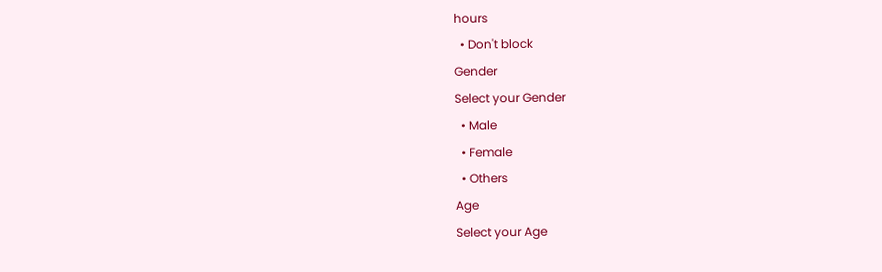hours
  • Don't block
Gender
Select your Gender
  • Male
  • Female
  • Others
Age
Select your Age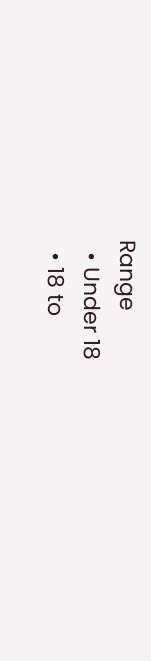Range
  • Under 18
  • 18 to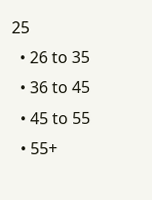25
  • 26 to 35
  • 36 to 45
  • 45 to 55
  • 55+